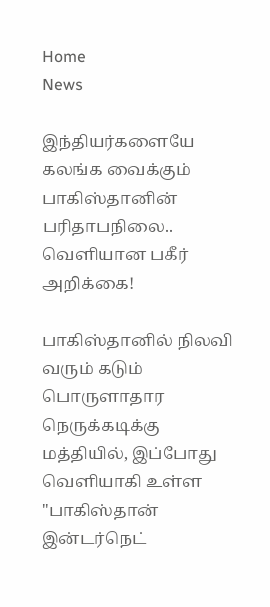Home
News

இந்தியர்களையே கலங்க வைக்கும் பாகிஸ்தானின் பரிதாபநிலை.. வெளியான பகீர் அறிக்கை!

பாகிஸ்தானில் நிலவி வரும் கடும் பொருளாதார நெருக்கடிக்கு மத்தியில், இப்போது வெளியாகி உள்ள "பாகிஸ்தான் இன்டர்நெட்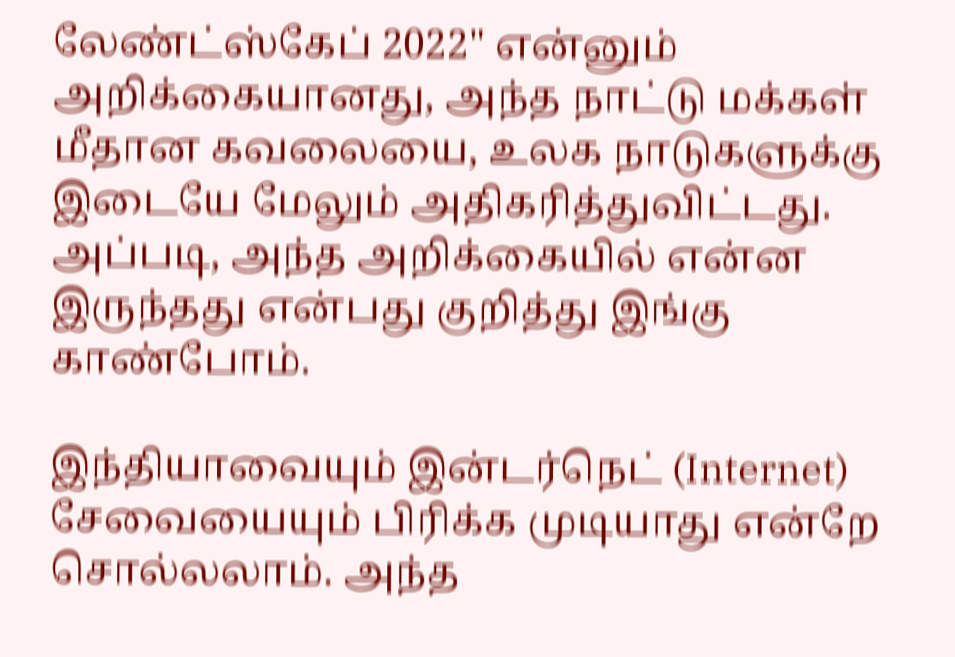லேண்ட்ஸ்கேப் 2022" என்னும் அறிக்கையானது, அந்த நாட்டு மக்கள் மீதான கவலையை, உலக நாடுகளுக்கு இடையே மேலும் அதிகரித்துவிட்டது. அப்படி, அந்த அறிக்கையில் என்ன இருந்தது என்பது குறித்து இங்கு காண்போம்.

இந்தியாவையும் இன்டர்நெட் (Internet) சேவையையும் பிரிக்க முடியாது என்றே சொல்லலாம். அந்த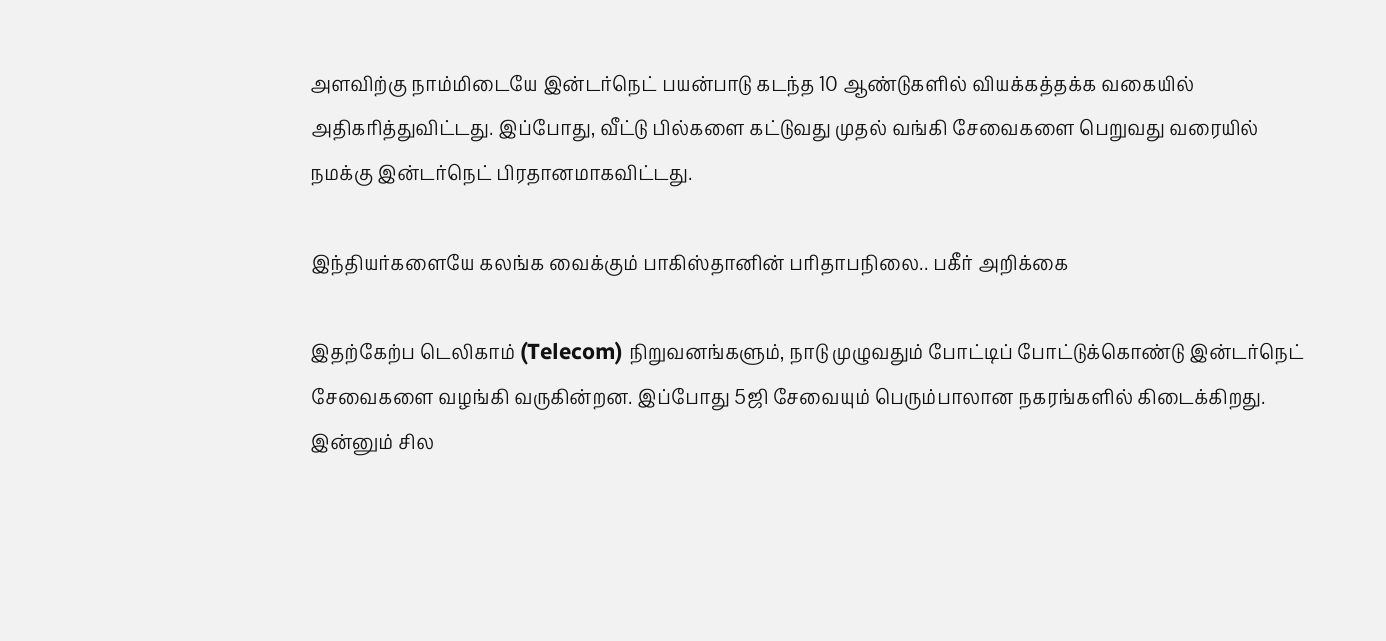அளவிற்கு நாம்மிடையே இன்டர்நெட் பயன்பாடு கடந்த 10 ஆண்டுகளில் வியக்கத்தக்க வகையில் அதிகரித்துவிட்டது. இப்போது, வீட்டு பில்களை கட்டுவது முதல் வங்கி சேவைகளை பெறுவது வரையில் நமக்கு இன்டர்நெட் பிரதானமாகவிட்டது.

இந்தியர்களையே கலங்க வைக்கும் பாகிஸ்தானின் பரிதாபநிலை.. பகீர் அறிக்கை

இதற்கேற்ப டெலிகாம் (Telecom) நிறுவனங்களும், நாடு முழுவதும் போட்டிப் போட்டுக்கொண்டு இன்டர்நெட் சேவைகளை வழங்கி வருகின்றன. இப்போது 5ஜி சேவையும் பெரும்பாலான நகரங்களில் கிடைக்கிறது. இன்னும் சில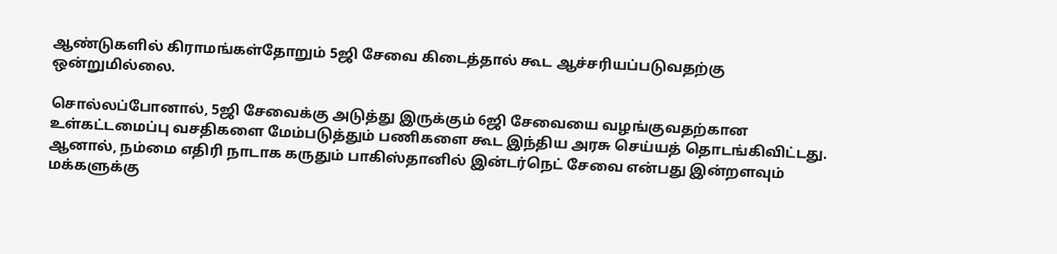ஆண்டுகளில் கிராமங்கள்தோறும் 5ஜி சேவை கிடைத்தால் கூட ஆச்சரியப்படுவதற்கு ஒன்றுமில்லை.

சொல்லப்போனால், 5ஜி சேவைக்கு அடுத்து இருக்கும் 6ஜி சேவையை வழங்குவதற்கான உள்கட்டமைப்பு வசதிகளை மேம்படுத்தும் பணிகளை கூட இந்திய அரசு செய்யத் தொடங்கிவிட்டது. ஆனால், நம்மை எதிரி நாடாக கருதும் பாகிஸ்தானில் இன்டர்நெட் சேவை என்பது இன்றளவும் மக்களுக்கு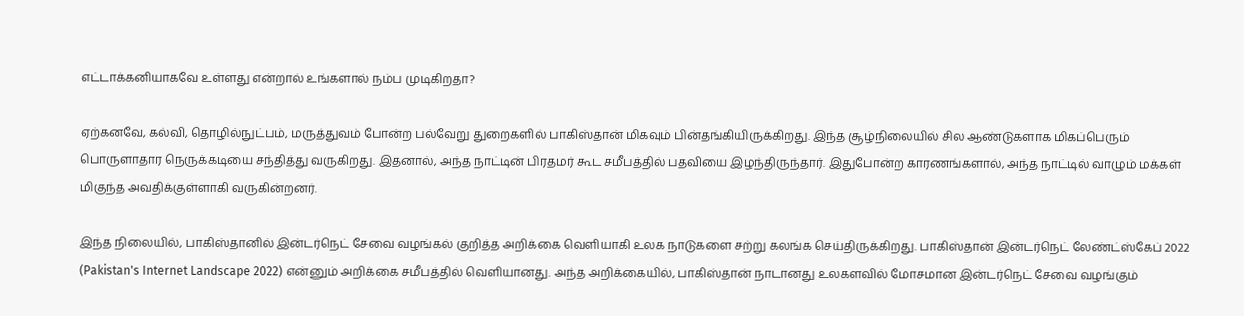எட்டாக்கனியாகவே உள்ளது என்றால் உங்களால் நம்ப முடிகிறதா?

ஏற்கனவே, கல்வி, தொழில்நுட்பம், மருத்துவம் போன்ற பல்வேறு துறைகளில் பாகிஸ்தான் மிகவும் பின்தங்கியிருக்கிறது. இந்த சூழ்நிலையில் சில ஆண்டுகளாக மிகப்பெரும் பொருளாதார நெருக்கடியை சந்தித்து வருகிறது. இதனால், அந்த நாட்டின் பிரதமர் கூட சமீபத்தில் பதவியை இழந்திருந்தார். இதுபோன்ற காரணங்களால், அந்த நாட்டில் வாழும் மக்கள் மிகுந்த அவதிக்குள்ளாகி வருகின்றனர்.

இந்த நிலையில், பாகிஸ்தானில் இன்டர்நெட் சேவை வழங்கல் குறித்த அறிக்கை வெளியாகி உலக நாடுகளை சற்று கலங்க செய்திருக்கிறது. பாகிஸ்தான் இன்டர்நெட் லேண்ட்ஸ்கேப் 2022 (Pakistan's Internet Landscape 2022) என்னும் அறிக்கை சமீபத்தில் வெளியானது. அந்த அறிக்கையில், பாகிஸ்தான் நாடானது உலகளவில் மோசமான இன்டர்நெட் சேவை வழங்கும்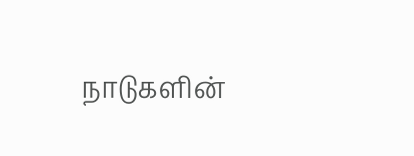நாடுகளின்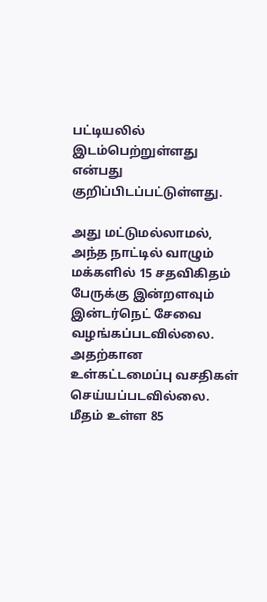பட்டியலில் இடம்பெற்றுள்ளது என்பது குறிப்பிடப்பட்டுள்ளது.

அது மட்டுமல்லாமல், அந்த நாட்டில் வாழும் மக்களில் 15 சதவிகிதம் பேருக்கு இன்றளவும் இன்டர்நெட் சேவை வழங்கப்படவில்லை. அதற்கான உள்கட்டமைப்பு வசதிகள் செய்யப்படவில்லை. மீதம் உள்ள 85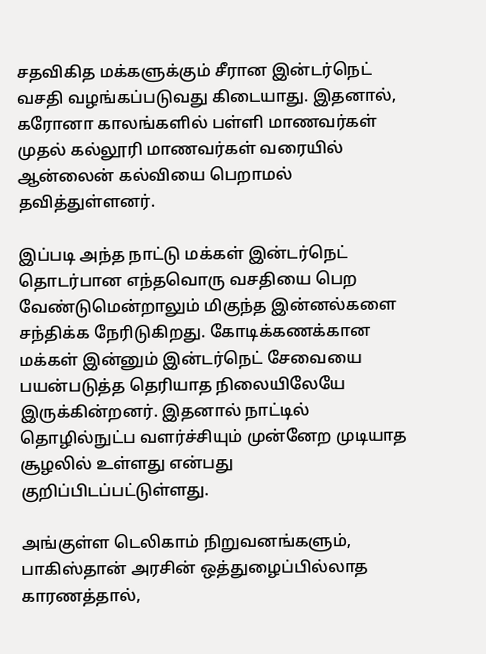சதவிகித மக்களுக்கும் சீரான இன்டர்நெட் வசதி வழங்கப்படுவது கிடையாது. இதனால், கரோனா காலங்களில் பள்ளி மாணவர்கள் முதல் கல்லூரி மாணவர்கள் வரையில் ஆன்லைன் கல்வியை பெறாமல் தவித்துள்ளனர்.

இப்படி அந்த நாட்டு மக்கள் இன்டர்நெட் தொடர்பான எந்தவொரு வசதியை பெற வேண்டுமென்றாலும் மிகுந்த இன்னல்களை சந்திக்க நேரிடுகிறது. கோடிக்கணக்கான மக்கள் இன்னும் இன்டர்நெட் சேவையை பயன்படுத்த தெரியாத நிலையிலேயே இருக்கின்றனர். இதனால் நாட்டில் தொழில்நுட்ப வளர்ச்சியும் முன்னேற முடியாத சூழலில் உள்ளது என்பது குறிப்பிடப்பட்டுள்ளது.

அங்குள்ள டெலிகாம் நிறுவனங்களும், பாகிஸ்தான் அரசின் ஒத்துழைப்பில்லாத காரணத்தால்,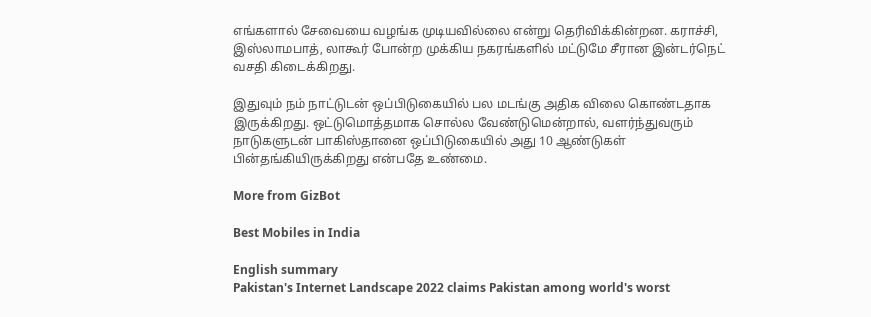எங்களால் சேவையை வழங்க முடியவில்லை என்று தெரிவிக்கின்றன. கராச்சி, இஸ்லாமபாத், லாகூர் போன்ற முக்கிய நகரங்களில் மட்டுமே சீரான இன்டர்நெட் வசதி கிடைக்கிறது.

இதுவும் நம் நாட்டுடன் ஒப்பிடுகையில் பல மடங்கு அதிக விலை கொண்டதாக இருக்கிறது. ஒட்டுமொத்தமாக சொல்ல வேண்டுமென்றால், வளர்ந்துவரும் நாடுகளுடன் பாகிஸ்தானை ஒப்பிடுகையில் அது 10 ஆண்டுகள் பின்தங்கியிருக்கிறது என்பதே உண்மை.

More from GizBot

Best Mobiles in India

English summary
Pakistan's Internet Landscape 2022 claims Pakistan among world's worst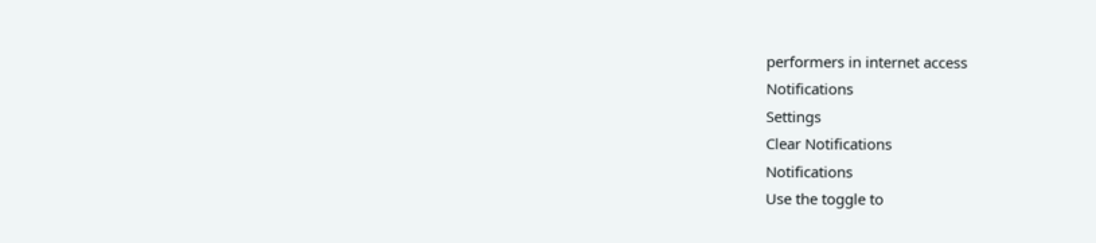performers in internet access
Notifications
Settings
Clear Notifications
Notifications
Use the toggle to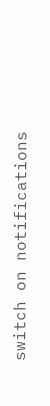switch on notifications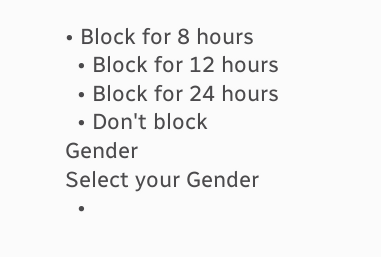• Block for 8 hours
  • Block for 12 hours
  • Block for 24 hours
  • Don't block
Gender
Select your Gender
  •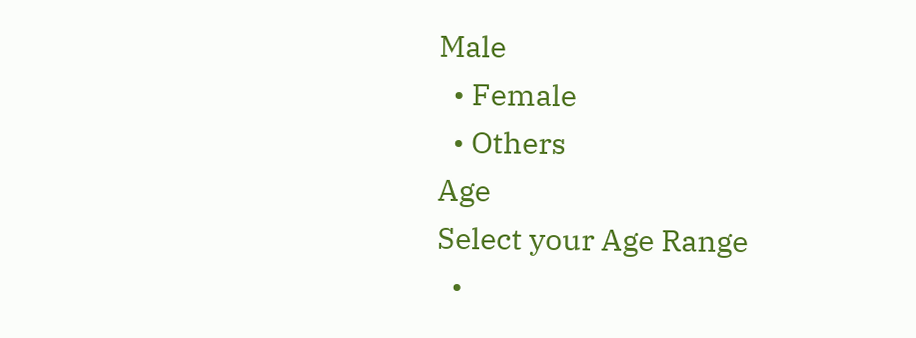Male
  • Female
  • Others
Age
Select your Age Range
  •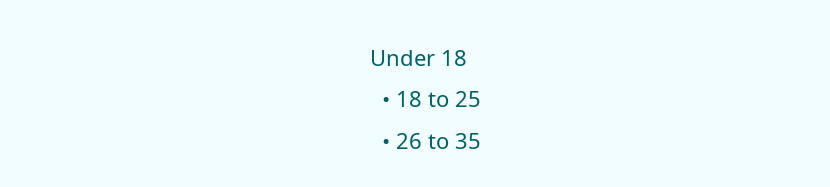Under 18
  • 18 to 25
  • 26 to 35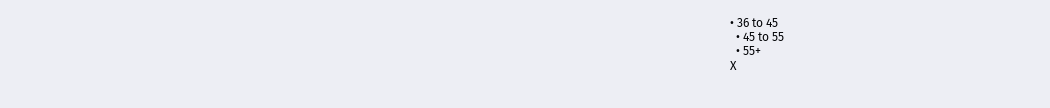• 36 to 45
  • 45 to 55
  • 55+
X